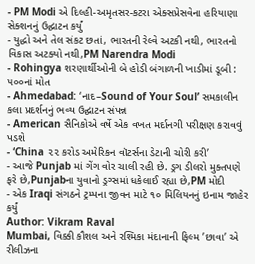- PM Modi એ દિલ્હી-અમૃતસર-કટરા એક્સપ્રેસવેના હરિયાણા સેક્શનનું ઉદ્ઘાટન કર્યું
- યુદ્ધો અને તેલ સંકટ છતાં, ભારતની રેલ્વે અટકી નથી, ભારતનો વિકાસ અટક્યો નથી,PM Narendra Modi
- Rohingya શરણાર્થીઓની બે હોડી બંગાળની ખાડીમાં ડૂબી : ૫૦૦નાં મોત
- Ahmedabad: ‘નાદ–Sound of Your Soul’ સમકાલીન કલા પ્રદર્શનનું ભવ્ય ઉદ્ઘાટન સંપન્ન
- American સૈનિકોએ વર્ષે એક વખત મર્દાનગી પરીક્ષણ કરાવવું પડશે
- ‘China ૨૨ કરોડ અમેરિકન વૉટર્સના ડેટાની ચોરી કરી’
- આજે Punjab માં ગેંગ વોર ચાલી રહી છે. ડ્રગ ડીલરો મુક્તપણે ફરે છે,Punjabના યુવાનો ડ્રગ્સમાં ધકેલાઈ રહ્યા છે,PM મોદી
- એક Iraqi સંગઠને ટ્રમ્પના જીવન માટે ૧૦ મિલિયનનું ઇનામ જાહેર કર્યું
Author: Vikram Raval
Mumbai, વિક્કી કૌશલ અને રશ્મિકા મંદાનાની ફિલ્મ ’છાવા’ એ રીલીઝના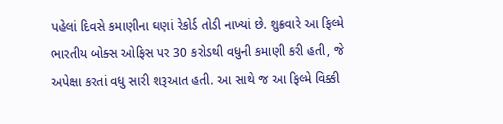પહેલાં દિવસે કમાણીના ઘણાં રેકોર્ડ તોડી નાખ્યાં છે. શુક્રવારે આ ફિલ્મે ભારતીય બોક્સ ઓફિસ પર 30 કરોડથી વધુની કમાણી કરી હતી, જે અપેક્ષા કરતાં વધુ સારી શરૂઆત હતી. આ સાથે જ આ ફિલ્મે વિક્કી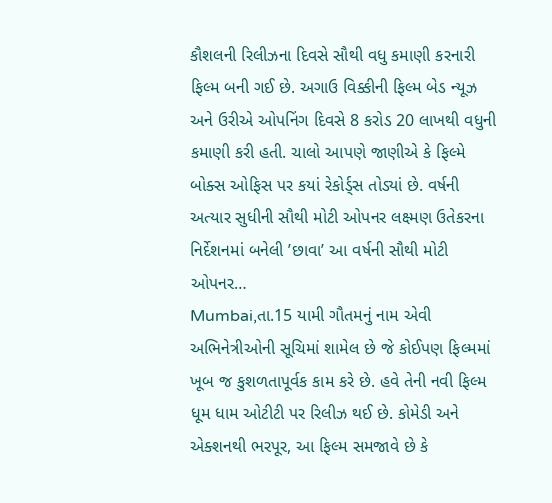કૌશલની રિલીઝના દિવસે સૌથી વધુ કમાણી કરનારી ફિલ્મ બની ગઈ છે. અગાઉ વિક્કીની ફિલ્મ બેડ ન્યૂઝ અને ઉરીએ ઓપનિંગ દિવસે 8 કરોડ 20 લાખથી વધુની કમાણી કરી હતી. ચાલો આપણે જાણીએ કે ફિલ્મે બોક્સ ઓફિસ પર કયાં રેકોર્ડ્સ તોડ્યાં છે. વર્ષની અત્યાર સુધીની સૌથી મોટી ઓપનર લક્ષ્મણ ઉતેકરના નિર્દેશનમાં બનેલી ’છાવા’ આ વર્ષની સૌથી મોટી ઓપનર…
Mumbai,તા.15 યામી ગૌતમનું નામ એવી અભિનેત્રીઓની સૂચિમાં શામેલ છે જે કોઈપણ ફિલ્મમાં ખૂબ જ કુશળતાપૂર્વક કામ કરે છે. હવે તેની નવી ફિલ્મ ધૂમ ધામ ઓટીટી પર રિલીઝ થઈ છે. કોમેડી અને એક્શનથી ભરપૂર, આ ફિલ્મ સમજાવે છે કે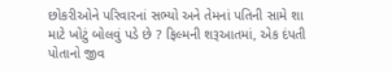છોકરીઓને પરિવારનાં સભ્યો અને તેમનાં પતિની સામે શા માટે ખોટું બોલવું પડે છે ? ફિલ્મની શરૂઆતમાં, એક દંપતી પોતાનો જીવ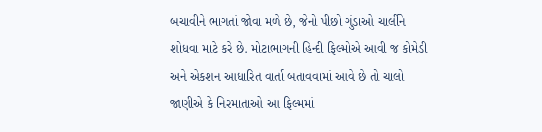બચાવીને ભાગતાં જોવા મળે છે, જેનો પીછો ગુંડાઓ ચાર્લીને શોધવા માટે કરે છે. મોટાભાગની હિન્દી ફિલ્મોએ આવી જ કોમેડી અને એકશન આધારિત વાર્તા બતાવવામાં આવે છે તો ચાલો જાણીએ કે નિરમાતાઓ આ ફિલ્મમાં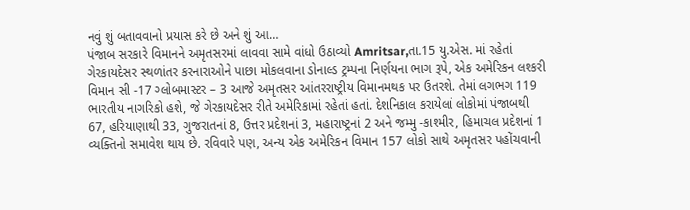નવું શું બતાવવાનો પ્રયાસ કરે છે અને શું આ…
પંજાબ સરકારે વિમાનને અમૃતસરમાં લાવવા સામે વાંધો ઉઠાવ્યો Amritsar,તા.15 યુ.એસ. માં રહેતાં ગેરકાયદેસર સ્થળાંતર કરનારાઓને પાછા મોકલવાના ડોનાલ્ડ ટ્રમ્પના નિર્ણયના ભાગ રૂપે, એક અમેરિકન લશ્કરી વિમાન સી -17 ગ્લોબમાસ્ટર – 3 આજે અમૃતસર આંતરરાષ્ટ્રીય વિમાનમથક પર ઉતરશે. તેમાં લગભગ 119 ભારતીય નાગરિકો હશે, જે ગેરકાયદેસર રીતે અમેરિકામાં રહેતાં હતાં. દેશનિકાલ કરાયેલાં લોકોમાં પંજાબથી 67, હરિયાણાથી 33, ગુજરાતનાં 8, ઉત્તર પ્રદેશનાં 3, મહારાષ્ટ્રનાં 2 અને જમ્મુ -કાશ્મીર, હિમાચલ પ્રદેશનાં 1 વ્યક્તિનો સમાવેશ થાય છે. રવિવારે પણ, અન્ય એક અમેરિકન વિમાન 157 લોકો સાથે અમૃતસર પહોંચવાની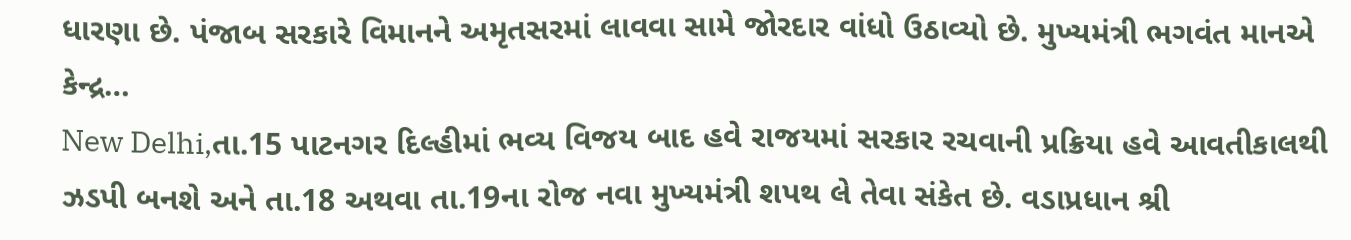ધારણા છે. પંજાબ સરકારે વિમાનને અમૃતસરમાં લાવવા સામે જોરદાર વાંધો ઉઠાવ્યો છે. મુખ્યમંત્રી ભગવંત માનએ કેન્દ્ર…
New Delhi,તા.15 પાટનગર દિલ્હીમાં ભવ્ય વિજય બાદ હવે રાજયમાં સરકાર રચવાની પ્રક્રિયા હવે આવતીકાલથી ઝડપી બનશે અને તા.18 અથવા તા.19ના રોજ નવા મુખ્યમંત્રી શપથ લે તેવા સંકેત છે. વડાપ્રધાન શ્રી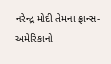નરેન્દ્ર મોદી તેમના ફ્રાન્સ-અમેરિકાનો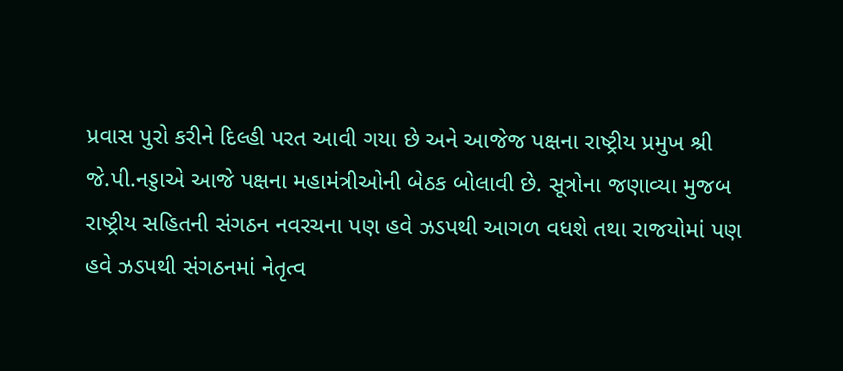પ્રવાસ પુરો કરીને દિલ્હી પરત આવી ગયા છે અને આજેજ પક્ષના રાષ્ટ્રીય પ્રમુખ શ્રી જે.પી.નડ્ડાએ આજે પક્ષના મહામંત્રીઓની બેઠક બોલાવી છે. સૂત્રોના જણાવ્યા મુજબ રાષ્ટ્રીય સહિતની સંગઠન નવરચના પણ હવે ઝડપથી આગળ વધશે તથા રાજયોમાં પણ હવે ઝડપથી સંગઠનમાં નેતૃત્વ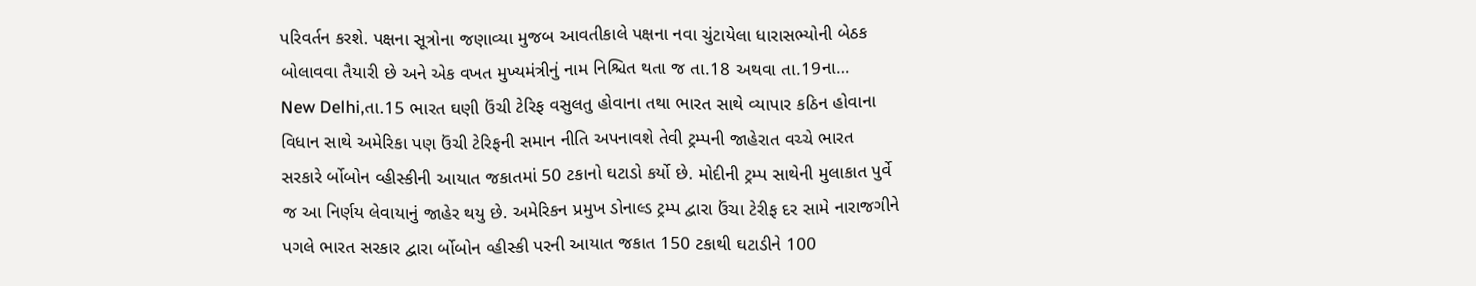પરિવર્તન કરશે. પક્ષના સૂત્રોના જણાવ્યા મુજબ આવતીકાલે પક્ષના નવા ચુંટાયેલા ધારાસભ્યોની બેઠક બોલાવવા તૈયારી છે અને એક વખત મુખ્યમંત્રીનું નામ નિશ્ચિત થતા જ તા.18 અથવા તા.19ના…
New Delhi,તા.15 ભારત ઘણી ઉંચી ટેરિફ વસુલતુ હોવાના તથા ભારત સાથે વ્યાપાર કઠિન હોવાના વિધાન સાથે અમેરિકા પણ ઉંચી ટેરિફની સમાન નીતિ અપનાવશે તેવી ટ્રમ્પની જાહેરાત વચ્ચે ભારત સરકારે ર્બોબોન વ્હીસ્કીની આયાત જકાતમાં 50 ટકાનો ઘટાડો કર્યો છે. મોદીની ટ્રમ્પ સાથેની મુલાકાત પુર્વે જ આ નિર્ણય લેવાયાનું જાહેર થયુ છે. અમેરિકન પ્રમુખ ડોનાલ્ડ ટ્રમ્પ દ્વારા ઉંચા ટેરીફ દર સામે નારાજગીને પગલે ભારત સરકાર દ્વારા ર્બોબોન વ્હીસ્કી પરની આયાત જકાત 150 ટકાથી ઘટાડીને 100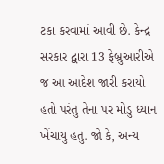ટકા કરવામાં આવી છે. કેન્દ્ર સરકાર દ્વારા 13 ફેબ્રુઆરીએ જ આ આદેશ જારી કરાયો હતો પરંતુ તેના પર મોડુ ધ્યાન ખેંચાયુ હતુ. જો કે, અન્ય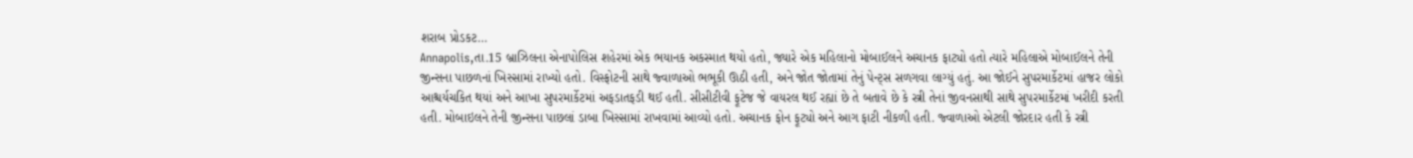શરાબ પ્રોડકટ…
Annapolis,તા.15 બ્રાઝિલના એનાપોલિસ શહેરમાં એક ભયાનક અકસ્માત થયો હતો, જ્યારે એક મહિલાનો મોબાઈલને અચાનક ફાટ્યો હતો ત્યારે મહિલાએ મોબાઈલને તેની જીન્સના પાછળનાં ખિસ્સામાં રાખ્યો હતો. વિસ્ફોટની સાથે જ્વાળાઓ ભભૂકી ઊઠી હતી, અને જોત જોતામાં તેનું પેન્ટ્સ સળગવા લાગ્યું હતું. આ જોઈને સુપરમાર્કેટમાં હાજર લોકો આશ્ચર્યચકિત થયાં અને આખા સુપરમાર્કેટમાં અફડાતફડી થઈ હતી. સીસીટીવી ફૂટેજ જે વાયરલ થઈ રહ્યાં છે તે બતાવે છે કે સ્ત્રી તેનાં જીવનસાથી સાથે સુપરમાર્કેટમાં ખરીદી કરતી હતી. મોબાઇલને તેની જીન્સના પાછલાં ડાબા ખિસ્સામાં રાખવામાં આવ્યો હતો. અચાનક ફોન ફૂટ્યો અને આગ ફાટી નીકળી હતી. જ્વાળાઓ એટલી જોરદાર હતી કે સ્ત્રી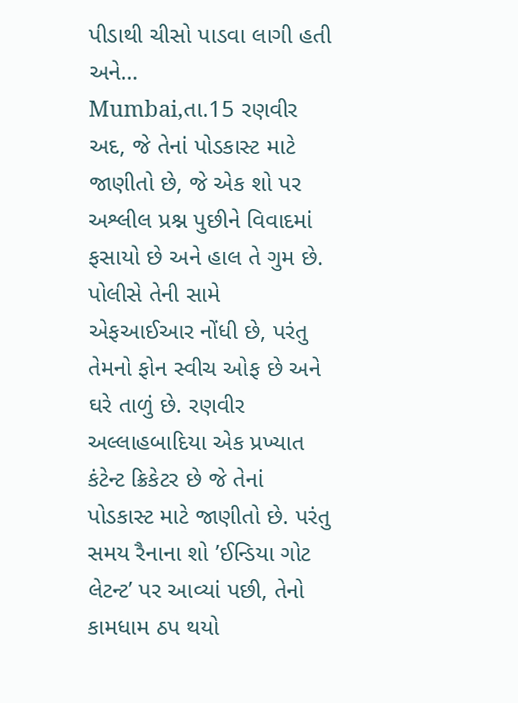પીડાથી ચીસો પાડવા લાગી હતી અને…
Mumbai,તા.15 રણવીર અદ, જે તેનાં પોડકાસ્ટ માટે જાણીતો છે, જે એક શો પર અશ્લીલ પ્રશ્ન પુછીને વિવાદમાં ફસાયો છે અને હાલ તે ગુમ છે. પોલીસે તેની સામે એફઆઈઆર નોંધી છે, પરંતુ તેમનો ફોન સ્વીચ ઓફ છે અને ઘરે તાળું છે. રણવીર અલ્લાહબાદિયા એક પ્રખ્યાત કંટેન્ટ ક્રિકેટર છે જે તેનાં પોડકાસ્ટ માટે જાણીતો છે. પરંતુ સમય રૈનાના શો ’ઈન્ડિયા ગોટ લેટન્ટ’ પર આવ્યાં પછી, તેનો કામધામ ઠપ થયો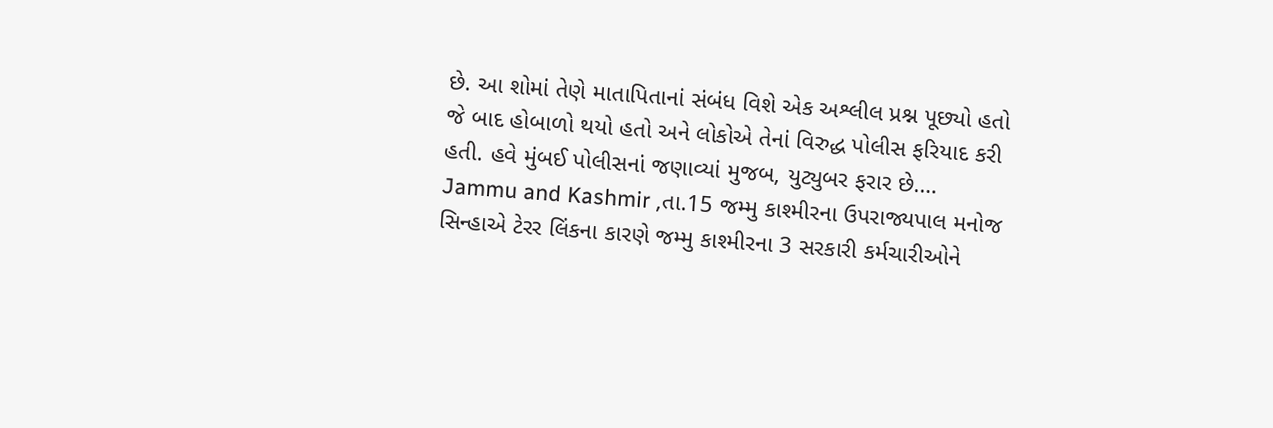છે. આ શોમાં તેણે માતાપિતાનાં સંબંધ વિશે એક અશ્લીલ પ્રશ્ન પૂછ્યો હતો જે બાદ હોબાળો થયો હતો અને લોકોએ તેનાં વિરુદ્ધ પોલીસ ફરિયાદ કરી હતી. હવે મુંબઈ પોલીસનાં જણાવ્યાં મુજબ, યુટ્યુબર ફરાર છે.…
Jammu and Kashmir ,તા.15 જમ્મુ કાશ્મીરના ઉપરાજ્યપાલ મનોજ સિન્હાએ ટેરર લિંકના કારણે જમ્મુ કાશ્મીરના 3 સરકારી કર્મચારીઓને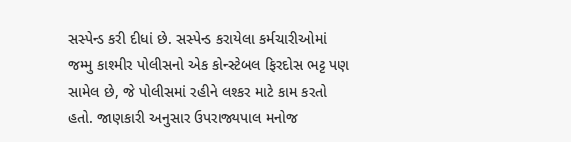સસ્પેન્ડ કરી દીધાં છે. સસ્પેન્ડ કરાયેલા કર્મચારીઓમાં જમ્મુ કાશ્મીર પોલીસનો એક કોન્સ્ટેબલ ફિરદોસ ભટ્ટ પણ સામેલ છે, જે પોલીસમાં રહીને લશ્કર માટે કામ કરતો હતો. જાણકારી અનુસાર ઉપરાજ્યપાલ મનોજ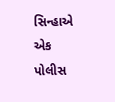સિન્હાએ એક પોલીસ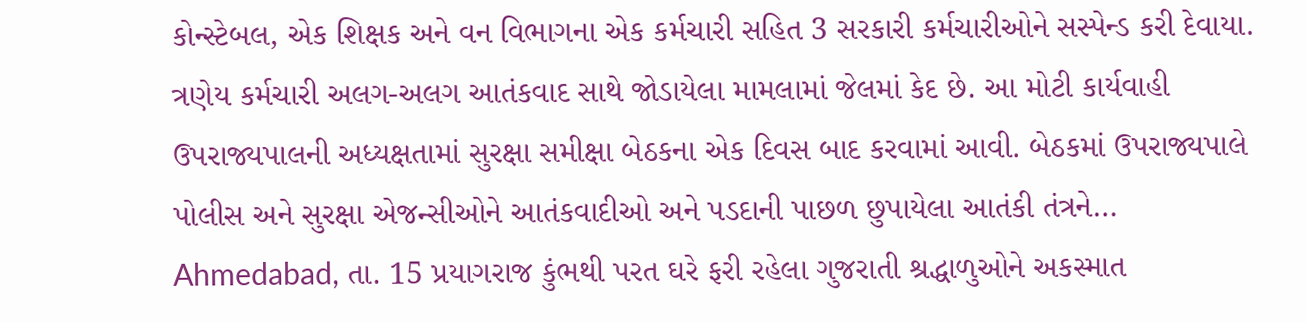કોન્સ્ટેબલ, એક શિક્ષક અને વન વિભાગના એક કર્મચારી સહિત 3 સરકારી કર્મચારીઓને સસ્પેન્ડ કરી દેવાયા. ત્રણેય કર્મચારી અલગ-અલગ આતંકવાદ સાથે જોડાયેલા મામલામાં જેલમાં કેદ છે. આ મોટી કાર્યવાહી ઉપરાજ્યપાલની અધ્યક્ષતામાં સુરક્ષા સમીક્ષા બેઠકના એક દિવસ બાદ કરવામાં આવી. બેઠકમાં ઉપરાજ્યપાલે પોલીસ અને સુરક્ષા એજન્સીઓને આતંકવાદીઓ અને પડદાની પાછળ છુપાયેલા આતંકી તંત્રને…
Ahmedabad, તા. 15 પ્રયાગરાજ કુંભથી પરત ઘરે ફરી રહેલા ગુજરાતી શ્રદ્ધાળુઓને અકસ્માત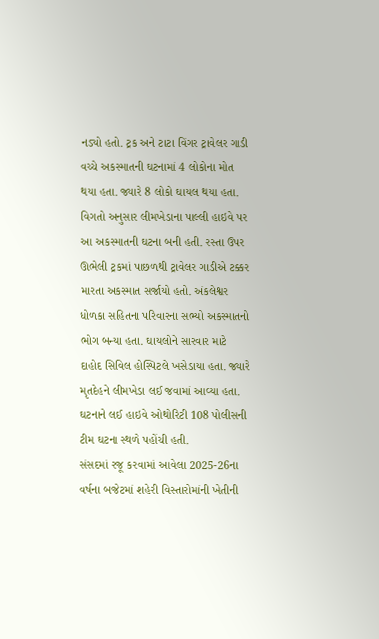નડ્યો હતો. ટ્રક અને ટાટા વિંગર ટ્રાવેલર ગાડી વચ્ચે અકસ્માતની ઘટનામાં 4 લોકોના મોત થયા હતા. જ્યારે 8 લોકો ઘાયલ થયા હતા. વિગતો અનુસાર લીમખેડાના પાલ્લી હાઇવે પર આ અકસ્માતની ઘટના બની હતી. રસ્તા ઉપર ઊભેલી ટ્રકમાં પાછળથી ટ્રાવેલર ગાડીએ ટક્કર મારતા અકસ્માત સર્જાયો હતો. અંકલેશ્વર ધોળકા સહિતના પરિવારના સભ્યો અકસ્માતનો ભોગ બન્યા હતા. ઘાયલોને સારવાર માટે દાહોદ સિવિલ હોસ્પિટલે ખસેડાયા હતા. જ્યારે મૃતદેહને લીમખેડા લઈ જવામાં આવ્યા હતા. ઘટનાને લઈ હાઇવે ઓથોરિટી 108 પોલીસની ટીમ ઘટના સ્થળે પહોંચી હતી.
સંસદમાં રજૂ કરવામાં આવેલા 2025-26ના વર્ષના બજેટમાં શહેરી વિસ્તારોમાંની ખેતીની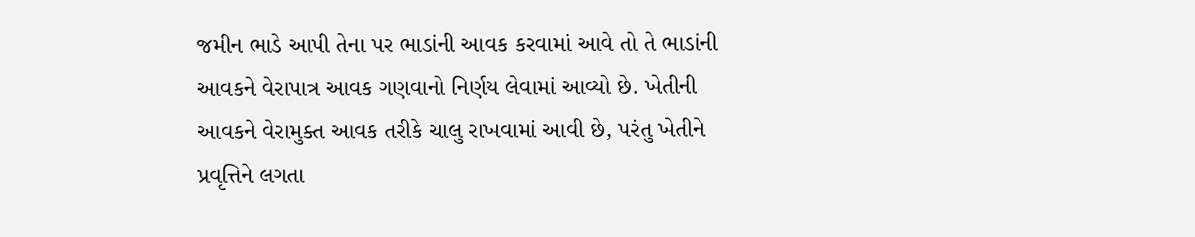જમીન ભાડે આપી તેના પર ભાડાંની આવક કરવામાં આવે તો તે ભાડાંની આવકને વેરાપાત્ર આવક ગણવાનો નિર્ણય લેવામાં આવ્યો છે. ખેતીની આવકને વેરામુક્ત આવક તરીકે ચાલુ રાખવામાં આવી છે, પરંતુ ખેતીને પ્રવૃત્તિને લગતા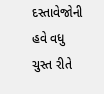દસ્તાવેજોની હવે વધુ ચુસ્ત રીતે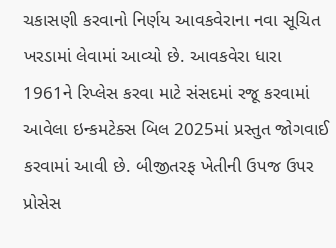ચકાસણી કરવાનો નિર્ણય આવકવેરાના નવા સૂચિત ખરડામાં લેવામાં આવ્યો છે. આવકવેરા ધારા 1961ને રિપ્લેસ કરવા માટે સંસદમાં રજૂ કરવામાં આવેલા ઇન્કમટેક્સ બિલ 2025માં પ્રસ્તુત જોગવાઈ કરવામાં આવી છે. બીજીતરફ ખેતીની ઉપજ ઉપર પ્રોસેસ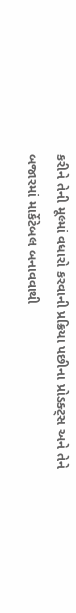કરીને તેની મૂલ્માં વધારો કરવાની પ્રક્રિયા પછીના પ્રોડક્ટ્સ અને તેને બજારમાં માર્કેટેબલ બનાવવાથી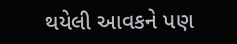થયેલી આવકને પણ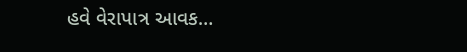હવે વેરાપાત્ર આવક…